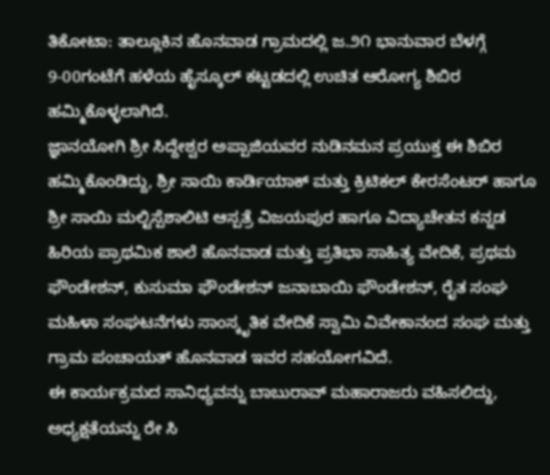ತಿಕೋಟಾ: ತಾಲ್ಲೂಕಿನ ಹೊನವಾಡ ಗ್ರಾಮದಲ್ಲಿ ಜ.೨೧ ಭಾನುವಾರ ಬೆಳಗ್ಗೆ 9-00ಗಂಟೆಗೆ ಹಳೆಯ ಹೈಸ್ಕೂಲ್ ಕಟ್ಟಡದಲ್ಲಿ ಉಚಿತ ಆರೋಗ್ಯ ಶಿಬಿರ ಹಮ್ಮಿಕೊಳ್ಳಲಾಗಿದೆ.
ಜ್ಞಾನಯೋಗಿ ಶ್ರೀ ಸಿದ್ದೇಶ್ವರ ಅಪ್ಪಾಜಿಯವರ ನುಡಿನಮನ ಪ್ರಯುಕ್ತ ಈ ಶಿಬಿರ ಹಮ್ಮಿಕೊಂಡಿದ್ದು, ಶ್ರೀ ಸಾಯಿ ಕಾರ್ಡಿಯಾಕ್ ಮತ್ತು ಕ್ರಿಟಿಕಲ್ ಕೇರಸೆಂಟರ್ ಹಾಗೂ ಶ್ರೀ ಸಾಯಿ ಮಲ್ಟಿಸ್ಪೆಶಾಲಿಟಿ ಆಸ್ಪತ್ರೆ ವಿಜಯಪುರ ಹಾಗೂ ವಿದ್ಯಾಚೇತನ ಕನ್ನಡ ಹಿರಿಯ ಪ್ರಾಥಮಿಕ ಶಾಲೆ ಹೊನವಾಡ ಮತ್ತು ಪ್ರತಿಭಾ ಸಾಹಿತ್ಯ ವೇದಿಕೆ, ಪ್ರಥಮ ಫೌಂಡೇಶನ್, ಕುಸುಮಾ ಫೌಂಡೇಶನ್ ಜನಾಬಾಯಿ ಫೌಂಡೇಶನ್, ರೈತ ಸಂಘ ಮಹಿಳಾ ಸಂಘಟನೆಗಳು ಸಾಂಸ್ಕೃತಿಕ ವೇದಿಕೆ ಸ್ವಾಮಿ ವಿವೇಕಾನಂದ ಸಂಘ ಮತ್ತು ಗ್ರಾಮ ಪಂಚಾಯತ್ ಹೊನವಾಡ ಇವರ ಸಹಯೋಗವಿದೆ.
ಈ ಕಾರ್ಯಕ್ರಮದ ಸಾನಿಧ್ಯವನ್ನು ಬಾಬುರಾವ್ ಮಹಾರಾಜರು ವಹಿಸಲಿದ್ದು, ಅಧ್ಯಕ್ಷತೆಯನ್ನು ರೇ ಸಿ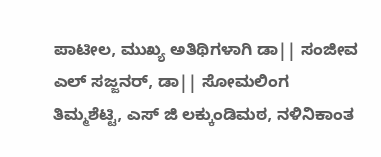ಪಾಟೀಲ, ಮುಖ್ಯ ಅತಿಥಿಗಳಾಗಿ ಡಾ|| ಸಂಜೀವ ಎಲ್ ಸಜ್ಜನರ್, ಡಾ|| ಸೋಮಲಿಂಗ ತಿಮ್ಮಶೆಟ್ಟಿ, ಎಸ್ ಜಿ ಲಕ್ಕುಂಡಿಮಠ, ನಳಿನಿಕಾಂತ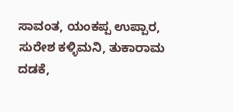ಸಾವಂತ, ಯಂಕಪ್ಪ ಉಪ್ಪಾರ, ಸುರೇಶ ಕಳ್ಳಿಮನಿ, ತುಕಾರಾಮ ದಡಕೆ,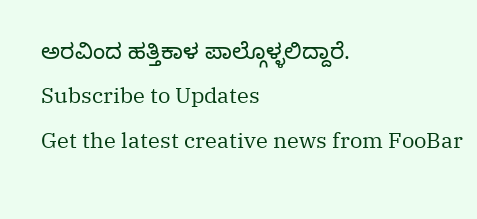ಅರವಿಂದ ಹತ್ತಿಕಾಳ ಪಾಲ್ಗೊಳ್ಳಲಿದ್ದಾರೆ.
Subscribe to Updates
Get the latest creative news from FooBar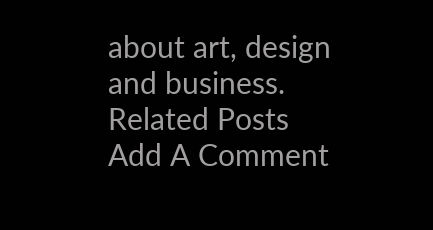about art, design and business.
Related Posts
Add A Comment